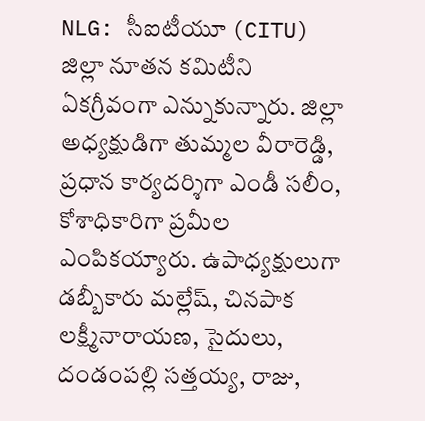NLG: సీఐటీయూ (CITU) జిల్లా నూతన కమిటీని ఏకగ్రీవంగా ఎన్నుకున్నారు. జిల్లా అధ్యక్షుడిగా తుమ్మల వీరారెడ్డి, ప్రధాన కార్యదర్శిగా ఎండీ సలీం, కోశాధికారిగా ప్రమీల ఎంపికయ్యారు. ఉపాధ్యక్షులుగా డబ్బీకారు మల్లేష్, చినపాక లక్ష్మీనారాయణ, సైదులు, దండంపల్లి సత్తయ్య, రాజు,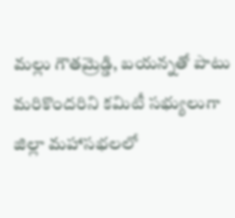మల్లు గౌతమ్రెడ్డి, బయన్నతో పాటు మరికొందరిని కమిటీ సభ్యులుగా జిల్లా మహాసభలలో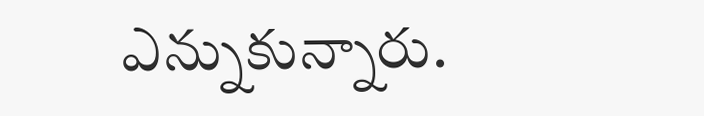ఎన్నుకున్నారు.